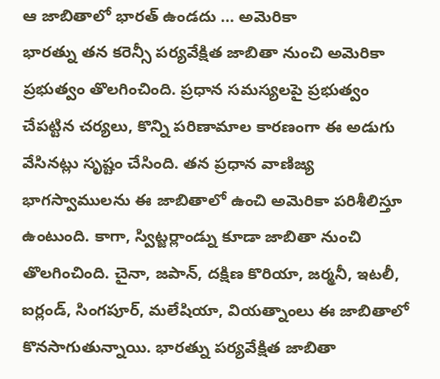ఆ జాబితాలో భారత్ ఉండదు … అమెరికా
భారత్ను తన కరెన్సీ పర్యవేక్షిత జాబితా నుంచి అమెరికా ప్రభుత్వం తొలగించింది. ప్రధాన సమస్యలపై ప్రభుత్వం చేపట్టిన చర్యలు, కొన్ని పరిణామాల కారణంగా ఈ అడుగు వేసినట్లు సృష్టం చేసింది. తన ప్రధాన వాణిజ్య భాగస్వాములను ఈ జాబితాలో ఉంచి అమెరికా పరిశీలిస్తూ ఉంటుంది. కాగా, స్విట్జర్లాండ్ను కూడా జాబితా నుంచి తొలగించింది. చైనా, జపాన్, దక్షిణ కొరియా, జర్మనీ, ఇటలీ, ఐర్లండ్, సింగపూర్, మలేషియా, వియత్నాంలు ఈ జాబితాలో కొనసాగుతున్నాయి. భారత్ను పర్యవేక్షిత జాబితా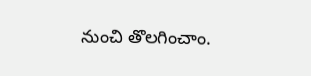నుంచి తొలగించాం.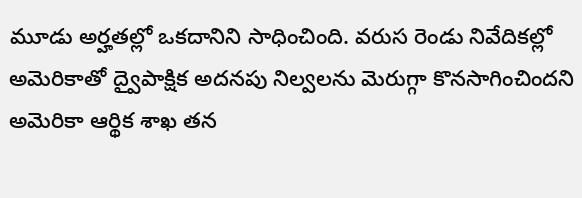మూడు అర్హతల్లో ఒకదానిని సాధించింది. వరుస రెండు నివేదికల్లో అమెరికాతో ద్వైపాక్షిక అదనపు నిల్వలను మెరుగ్గా కొనసాగించిందని అమెరికా ఆర్థిక శాఖ తన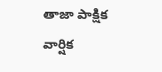తాజా పాక్షిక వార్షిక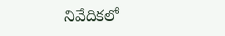నివేదికలో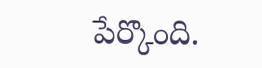పేర్కొంది.